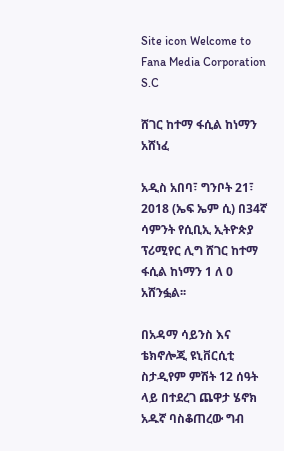Site icon Welcome to Fana Media Corporation S.C

ሸገር ከተማ ፋሲል ከነማን አሸነፈ

አዲስ አበባ፣ ግንቦት 21፣ 2018 (ኤፍ ኤም ሲ) በ34ኛ ሳምንት የሲቢኢ ኢትዮጵያ ፕሪሚየር ሊግ ሸገር ከተማ ፋሲል ከነማን 1 ለ 0 አሸንፏል፡፡

በአዳማ ሳይንስ እና ቴክኖሎጂ ዩኒቨርሲቲ ስታዲየም ምሽት 12 ሰዓት ላይ በተደረገ ጨዋታ ሄኖክ አዱኛ ባስቆጠረው ግብ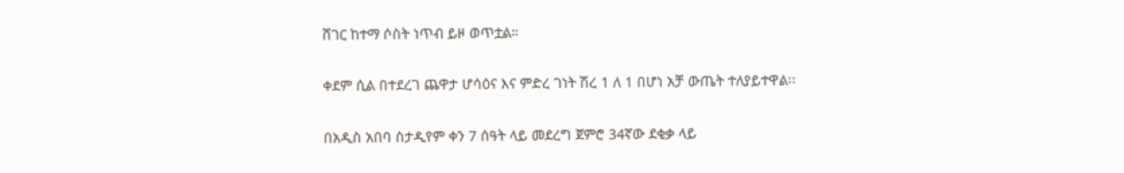ሸገር ከተማ ሶስት ነጥብ ይዞ ወጥቷል።

ቀደም ሲል በተደረገ ጨዋታ ሆሳዕና እና ምድረ ገነት ሽረ 1 ለ 1 በሆነ አቻ ውጤት ተለያይተዋል፡፡

በአዲስ አበባ ስታዲየም ቀን 7 ሰዓት ላይ መደረግ ጀምሮ 34ኛው ደቂቃ ላይ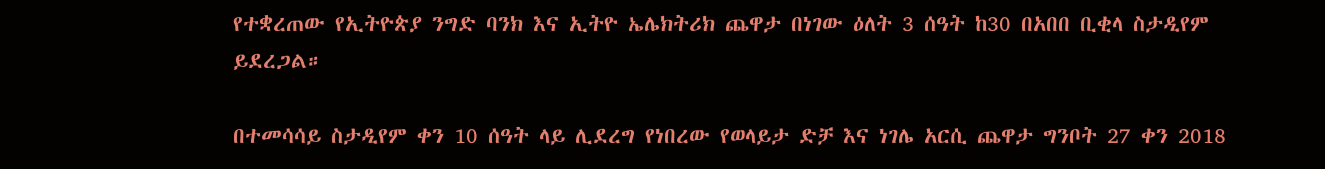የተቋረጠው የኢትዮጵያ ንግድ ባንክ እና ኢትዮ ኤሌክትሪክ ጨዋታ በነገው ዕለት 3 ሰዓት ከ30 በአበበ ቢቂላ ስታዲየም ይደረጋል።

በተመሳሳይ ስታዲየም ቀን 10 ሰዓት ላይ ሊደረግ የነበረው የወላይታ ድቻ እና ነገሌ አርሲ ጨዋታ ግንቦት 27 ቀን 2018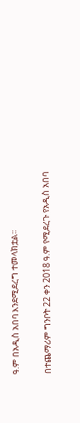ዓ.ም በአዲስ አበባ እንደሚደረግ ተመላክቷል፡፡

በተጨማሪም ግንቦት 22 ቀን 2018 ዓ.ም የሚደረጉ የአዲስ አበባ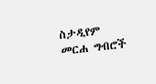ስታዲየም መርሐ ግብሮች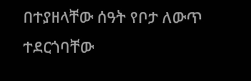በተያዘላቸው ሰዓት የቦታ ለውጥ ተደርጎባቸው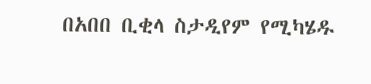በአበበ ቢቂላ ስታዲየም የሚካሄዱ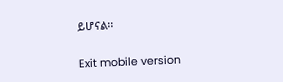ይሆናል፡፡

Exit mobile version